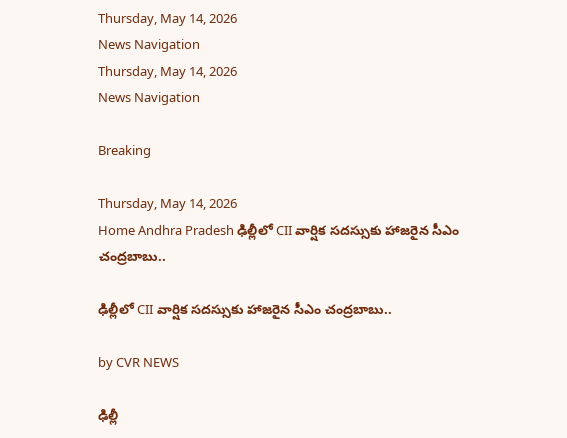Thursday, May 14, 2026
News Navigation
Thursday, May 14, 2026
News Navigation

Breaking

Thursday, May 14, 2026
Home Andhra Pradesh ఢిల్లీలో CII వార్షిక సదస్సుకు హాజరైన సీఎం చంద్రబాబు..

ఢిల్లీలో CII వార్షిక సదస్సుకు హాజరైన సీఎం చంద్రబాబు..

by CVR NEWS

ఢిల్లీ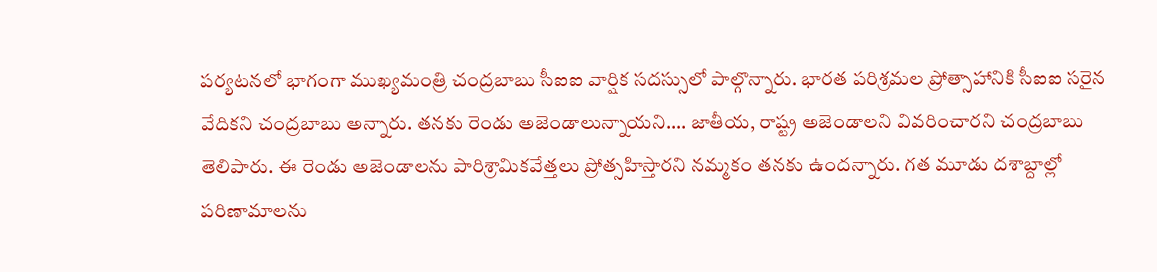పర్యటనలో భాగంగా ముఖ్యమంత్రి చంద్రబాబు సీఐఐ వార్షిక సదస్సులో పాల్గొన్నారు. భారత పరిశ్రమల ప్రోత్సాహానికి సీఐఐ సరైన వేదికని చంద్రబాబు అన్నారు. తనకు రెండు అజెండాలున్నాయని…. జాతీయ, రాష్ట్ర అజెండాలని వివరించారని చంద్రబాబు తెలిపారు. ఈ రెండు అజెండాలను పారిశ్రామికవేత్తలు ప్రోత్సహిస్తారని నమ్మకం తనకు ఉందన్నారు. గత మూడు దశాబ్దాల్లో పరిణామాలను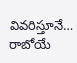వివరిస్తూనే… రాబోయే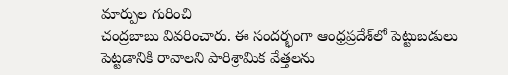మార్పుల గురించి
చంద్రబాబు వివరించారు. ఈ సందర్భంగా ఆంధ్రప్రదేశ్‌లో పెట్టుబడులు పెట్టడానికి రావాలని పారిశ్రామిక వేత్తలను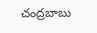చంద్రబాబు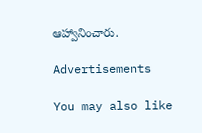ఆహ్వానించారు.

Advertisements

You may also like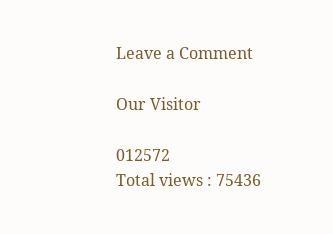Leave a Comment

Our Visitor

012572
Total views : 75436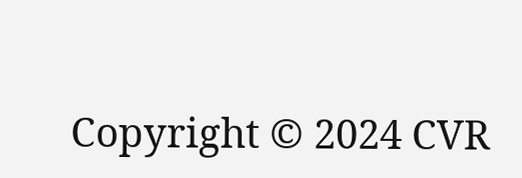Copyright © 2024 CVR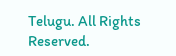Telugu. All Rights Reserved.